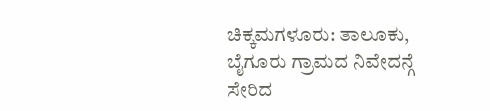ಚಿಕ್ಕಮಗಳೂರು: ತಾಲೂಕು, ಬೈಗೂರು ಗ್ರಾಮದ ನಿವೇದನ್ಗೆ ಸೇರಿದ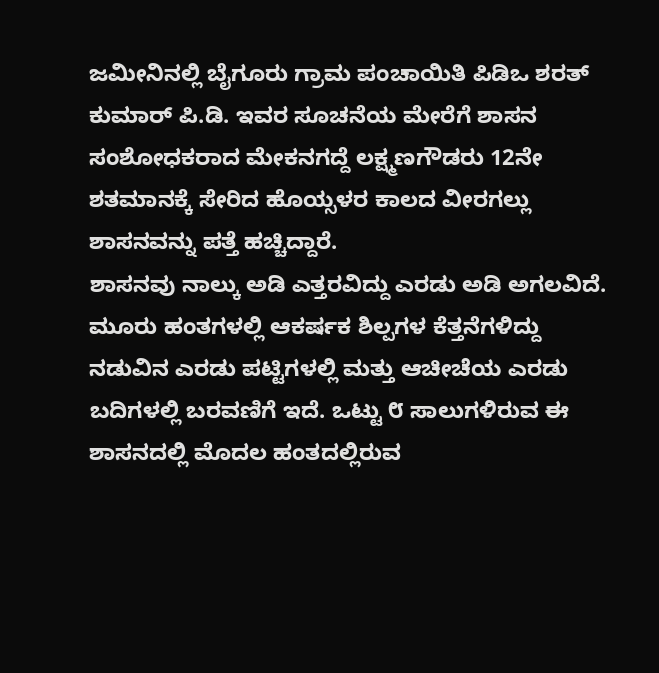ಜಮೀನಿನಲ್ಲಿ ಬೈಗೂರು ಗ್ರಾಮ ಪಂಚಾಯಿತಿ ಪಿಡಿಒ ಶರತ್ ಕುಮಾರ್ ಪಿ.ಡಿ. ಇವರ ಸೂಚನೆಯ ಮೇರೆಗೆ ಶಾಸನ ಸಂಶೋಧಕರಾದ ಮೇಕನಗದ್ದೆ ಲಕ್ಷ್ಮಣಗೌಡರು 12ನೇ ಶತಮಾನಕ್ಕೆ ಸೇರಿದ ಹೊಯ್ಸಳರ ಕಾಲದ ವೀರಗಲ್ಲು ಶಾಸನವನ್ನು ಪತ್ತೆ ಹಚ್ಚಿದ್ದಾರೆ.
ಶಾಸನವು ನಾಲ್ಕು ಅಡಿ ಎತ್ತರವಿದ್ದು ಎರಡು ಅಡಿ ಅಗಲವಿದೆ. ಮೂರು ಹಂತಗಳಲ್ಲಿ ಆಕರ್ಷಕ ಶಿಲ್ಪಗಳ ಕೆತ್ತನೆಗಳಿದ್ದು ನಡುವಿನ ಎರಡು ಪಟ್ಟಿಗಳಲ್ಲಿ ಮತ್ತು ಆಚೀಚೆಯ ಎರಡು ಬದಿಗಳಲ್ಲಿ ಬರವಣಿಗೆ ಇದೆ. ಒಟ್ಟು ೮ ಸಾಲುಗಳಿರುವ ಈ ಶಾಸನದಲ್ಲಿ ಮೊದಲ ಹಂತದಲ್ಲಿರುವ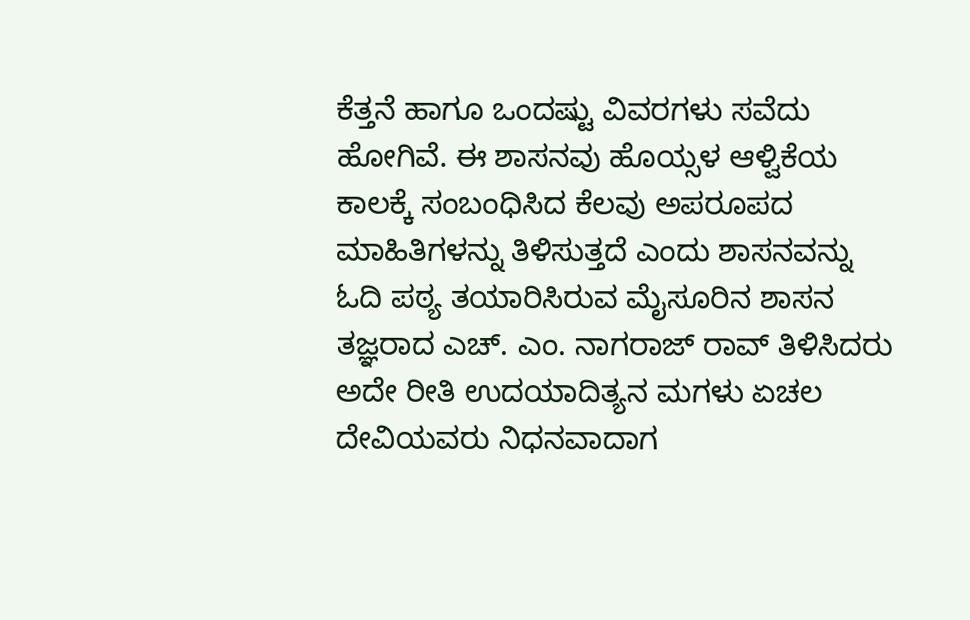ಕೆತ್ತನೆ ಹಾಗೂ ಒಂದಷ್ಟು ವಿವರಗಳು ಸವೆದು ಹೋಗಿವೆ. ಈ ಶಾಸನವು ಹೊಯ್ಸಳ ಆಳ್ವಿಕೆಯ ಕಾಲಕ್ಕೆ ಸಂಬಂಧಿಸಿದ ಕೆಲವು ಅಪರೂಪದ ಮಾಹಿತಿಗಳನ್ನು ತಿಳಿಸುತ್ತದೆ ಎಂದು ಶಾಸನವನ್ನು ಓದಿ ಪಠ್ಯ ತಯಾರಿಸಿರುವ ಮೈಸೂರಿನ ಶಾಸನ ತಜ್ಞರಾದ ಎಚ್. ಎಂ. ನಾಗರಾಜ್ ರಾವ್ ತಿಳಿಸಿದರು
ಅದೇ ರೀತಿ ಉದಯಾದಿತ್ಯನ ಮಗಳು ಏಚಲ ದೇವಿಯವರು ನಿಧನವಾದಾಗ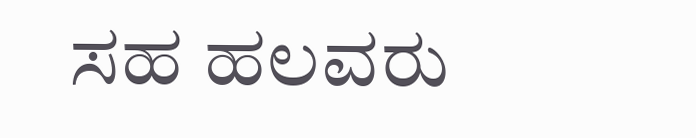ಸಹ ಹಲವರು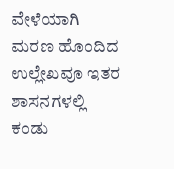ವೇಳೆಯಾಗಿ ಮರಣ ಹೊಂದಿದ ಉಲ್ಲೇಖವೂ ಇತರ ಶಾಸನಗಳಲ್ಲಿ ಕಂಡು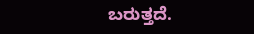ಬರುತ್ತದೆ.